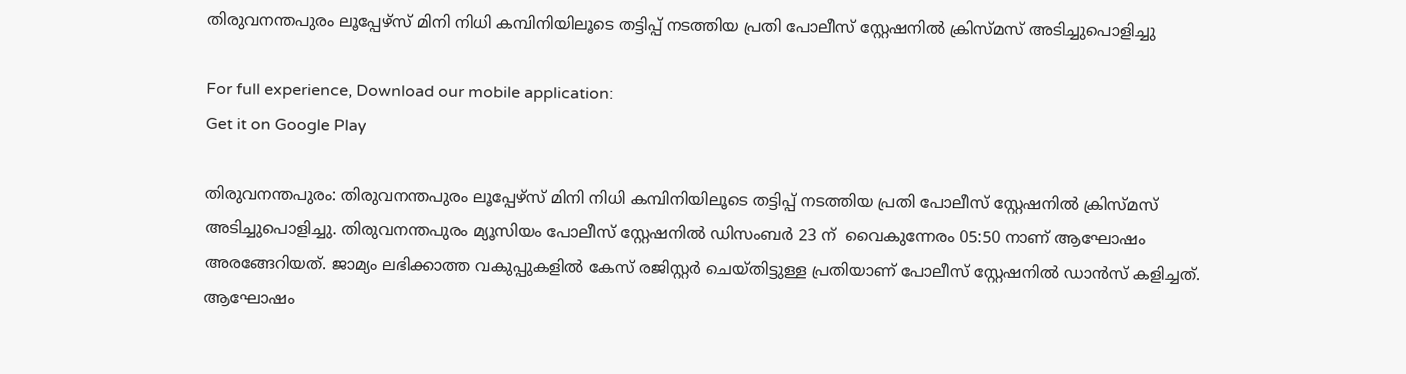തിരുവനന്തപുരം ലൂപ്പേഴ്സ് മിനി നിധി കമ്പിനിയിലൂടെ തട്ടിപ്പ് നടത്തിയ പ്രതി പോലീസ് സ്റ്റേഷനില്‍ ക്രിസ്മസ് അടിച്ചുപൊളിച്ചു

For full experience, Download our mobile application:
Get it on Google Play

തിരുവനന്തപുരം: തിരുവനന്തപുരം ലൂപ്പേഴ്സ് മിനി നിധി കമ്പിനിയിലൂടെ തട്ടിപ്പ് നടത്തിയ പ്രതി പോലീസ് സ്റ്റേഷനില്‍ ക്രിസ്മസ് അടിച്ചുപൊളിച്ചു. തിരുവനന്തപുരം മ്യൂസിയം പോലീസ് സ്റ്റേഷനില്‍ ഡിസംബര്‍ 23 ന്  വൈകുന്നേരം 05:50 നാണ് ആഘോഷം അരങ്ങേറിയത്. ജാമ്യം ലഭിക്കാത്ത വകുപ്പുകളില്‍ കേസ് രജിസ്റ്റര്‍ ചെയ്തിട്ടുള്ള പ്രതിയാണ് പോലീസ് സ്റ്റേഷനില്‍ ഡാന്‍സ് കളിച്ചത്. ആഘോഷം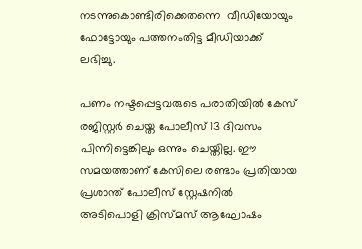നടന്നുകൊണ്ടിരിക്കെതന്നെ  വീഡിയോയും ഫോട്ടോയും പത്തനംതിട്ട മീഡിയാക്ക് ലഭിച്ചു.

പണം നഷ്ടപ്പെട്ടവരുടെ പരാതിയില്‍ കേസ് രജിസ്റ്റര്‍ ചെയ്ത പോലീസ് 13 ദിവസം പിന്നിട്ടെങ്കിലും ഒന്നും ചെയ്തില്ല. ഈ സമയത്താണ് കേസിലെ രണ്ടാം പ്രതിയായ പ്രശാന്ത് പോലീസ് സ്റ്റേഷനില്‍ അടിപൊളി ക്രിസ്മസ് ആഘോഷം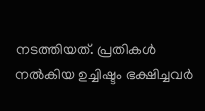നടത്തിയത്. പ്രതികള്‍ നല്‍കിയ ഉച്ചിഷ്ടം ഭക്ഷിച്ചവര്‍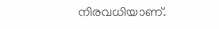നിരവധിയാണ്.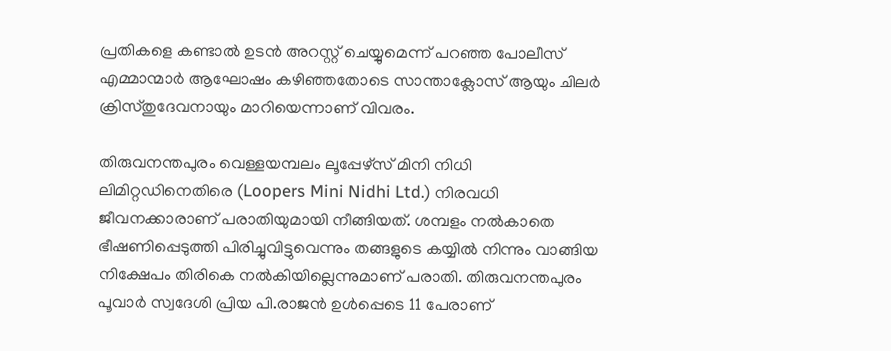പ്രതികളെ കണ്ടാല്‍ ഉടന്‍ അറസ്റ്റ് ചെയ്യുമെന്ന് പറഞ്ഞ പോലീസ് എമ്മാന്മാര്‍ ആഘോഷം കഴിഞ്ഞതോടെ സാന്താക്ലോസ് ആയും ചിലര്‍ ക്രിസ്തുദേവനായും മാറിയെന്നാണ് വിവരം.

തിരുവനന്തപുരം വെള്ളയമ്പലം ലൂപ്പേഴ്സ് മിനി നിധി ലിമിറ്റഡിനെതിരെ (Loopers Mini Nidhi Ltd.) നിരവധി ജീവനക്കാരാണ് പരാതിയുമായി നീങ്ങിയത്. ശമ്പളം നല്‍കാതെ ഭീഷണിപ്പെടുത്തി പിരിച്ചുവിട്ടുവെന്നും തങ്ങളുടെ കയ്യില്‍ നിന്നും വാങ്ങിയ നിക്ഷേപം തിരികെ നല്‍കിയില്ലെന്നുമാണ് പരാതി. തിരുവനന്തപുരം പൂവാര്‍ സ്വദേശി പ്രിയ പി.രാജന്‍ ഉള്‍പ്പെടെ 11 പേരാണ്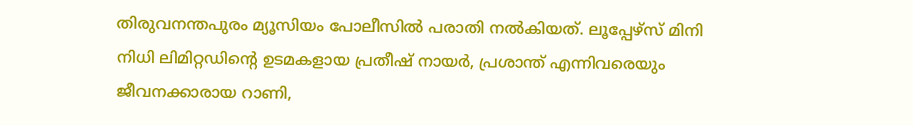തിരുവനന്തപുരം മ്യൂസിയം പോലീസില്‍ പരാതി നല്‍കിയത്. ലൂപ്പേഴ്സ് മിനി നിധി ലിമിറ്റഡിന്റെ ഉടമകളായ പ്രതീഷ് നായര്‍, പ്രശാന്ത് എന്നിവരെയും ജീവനക്കാരായ റാണി,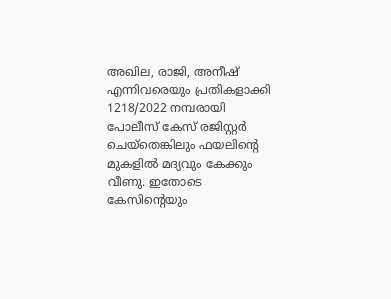അഖില, രാജി, അനീഷ്‌ എന്നിവരെയും പ്രതികളാക്കി 1218/2022 നമ്പരായി പോലീസ് കേസ് രജിസ്റ്റര്‍ ചെയ്തെങ്കിലും ഫയലിന്റെ മുകളില്‍ മദ്യവും കേക്കും വീണു. ഇതോടെ കേസിന്റെയും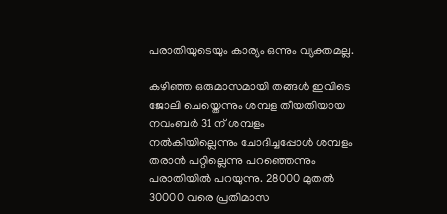പരാതിയുടെയും കാര്യം ഒന്നും വ്യക്തമല്ല.

കഴിഞ്ഞ ഒരുമാസമായി തങ്ങള്‍ ഇവിടെ ജോലി ചെയ്തെന്നും ശമ്പള തീയതിയായ നവംബര്‍ 31 ന് ശമ്പളം നല്‍കിയില്ലെന്നും ചോദിച്ചപ്പോള്‍ ശമ്പളം തരാന്‍ പറ്റില്ലെന്നു പറഞ്ഞെന്നും പരാതിയില്‍ പറയുന്നു. 28000 മുതല്‍ 30000 വരെ പ്രതിമാസ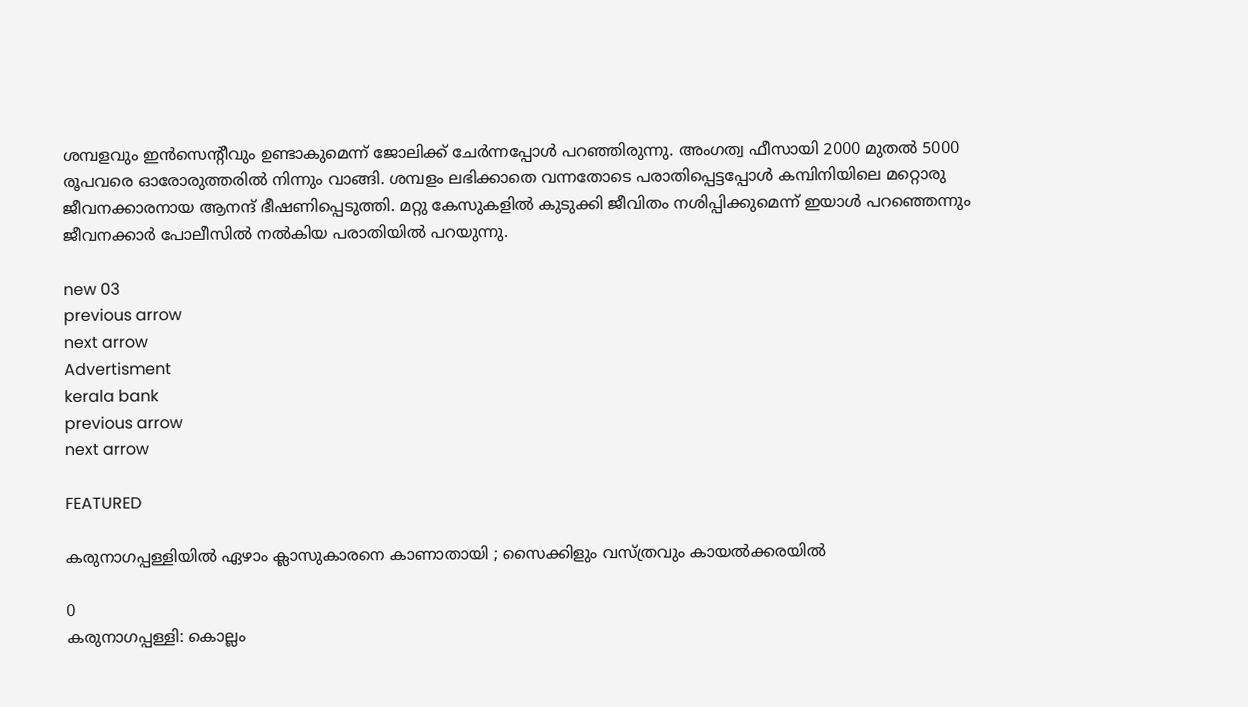ശമ്പളവും ഇന്‍സെന്റീവും ഉണ്ടാകുമെന്ന് ജോലിക്ക് ചേര്‍ന്നപ്പോള്‍ പറഞ്ഞിരുന്നു. അംഗത്വ ഫീസായി 2000 മുതല്‍ 5000 രൂപവരെ ഓരോരുത്തരില്‍ നിന്നും വാങ്ങി. ശമ്പളം ലഭിക്കാതെ വന്നതോടെ പരാതിപ്പെട്ടപ്പോള്‍ കമ്പിനിയിലെ മറ്റൊരു ജീവനക്കാരനായ ആനന്ദ് ഭീഷണിപ്പെടുത്തി. മറ്റു കേസുകളില്‍ കുടുക്കി ജീവിതം നശിപ്പിക്കുമെന്ന് ഇയാള്‍ പറഞ്ഞെന്നും ജീവനക്കാര്‍ പോലീസില്‍ നല്‍കിയ പരാതിയില്‍ പറയുന്നു.

new 03
previous arrow
next arrow
Advertisment
kerala bank
previous arrow
next arrow

FEATURED

കരുനാഗപ്പള്ളിയിൽ ഏഴാം ക്ലാസുകാരനെ കാണാതായി ; സൈക്കിളും വസ്‌ത്രവും കായൽക്കരയിൽ

0
കരുനാഗപ്പള്ളി: കൊല്ലം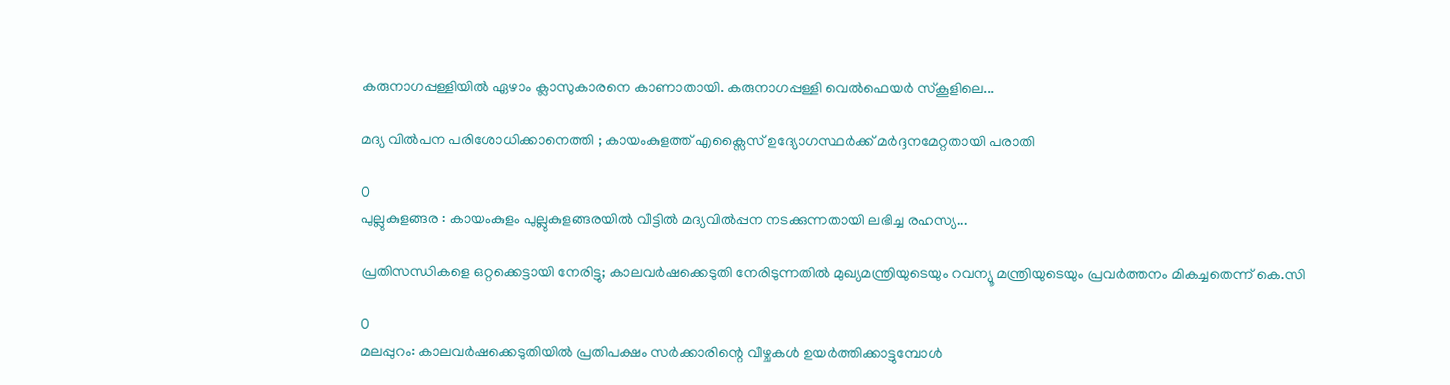കരുനാഗപ്പള്ളിയിൽ ഏഴാം ക്ലാസുകാരനെ കാണാതായി. കരുനാഗപ്പള്ളി വെൽഫെയർ സ്കൂളിലെ...

മദ്യ വിൽപന പരിശോധിക്കാനെത്തി ; കായംകുളത്ത് എക്സൈസ് ഉദ്യോഗസ്ഥർക്ക് മർദ്ദനമേറ്റതായി പരാതി

0
പുല്ലുകുളങ്ങര : കായംകുളം പുല്ലുകുളങ്ങരയിൽ വീട്ടിൽ മദ്യവിൽപ്പന നടക്കുന്നതായി ലഭിച്ച രഹസ്യ...

പ്രതിസന്ധികളെ ഒറ്റക്കെട്ടായി നേരിട്ടു; കാലവർഷക്കെടുതി നേരിടുന്നതിൽ മുഖ്യമന്ത്രിയുടെയും റവന്യൂ മന്ത്രിയുടെയും പ്രവർത്തനം മികച്ചതെന്ന് കെ.സി

0
മലപ്പുറം: കാലവര്‍ഷക്കെടുതിയില്‍ പ്രതിപക്ഷം സര്‍ക്കാരിന്റെ വീഴ്ചകള്‍ ഉയര്‍ത്തിക്കാട്ടുമ്പോള്‍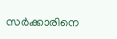സര്‍ക്കാരിനെ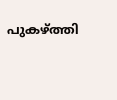പുകഴ്ത്തി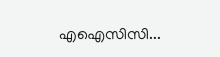എഐസിസി...